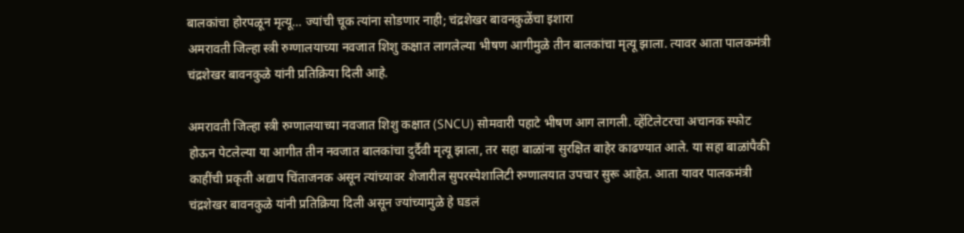बालकांचा होरपळून मृत्यू… ज्यांची चूक त्यांना सोडणार नाही; चंद्रशेखर बावनकुळेंचा इशारा
अमरावती जिल्हा स्त्री रुग्णालयाच्या नवजात शिशु कक्षात लागलेल्या भीषण आगीमुळे तीन बालकांचा मृत्यू झाला. त्यावर आता पालकमंत्री चंद्रशेखर बावनकुळे यांनी प्रतिक्रिया दिली आहे.

अमरावती जिल्हा स्त्री रुग्णालयाच्या नवजात शिशु कक्षात (SNCU) सोमवारी पहाटे भीषण आग लागली. व्हेंटिलेटरचा अचानक स्फोट होऊन पेटलेल्या या आगीत तीन नवजात बालकांचा दुर्दैवी मृत्यू झाला, तर सहा बाळांना सुरक्षित बाहेर काढण्यात आले. या सहा बाळांपैकी काहींची प्रकृती अद्याप चिंताजनक असून त्यांच्यावर शेजारील सुपरस्पेशालिटी रुग्णालयात उपचार सुरू आहेत. आता यावर पालकमंत्री चंद्रशेखर बावनकुळे यांनी प्रतिक्रिया दिली असून ज्यांच्यामुळे हे घडलं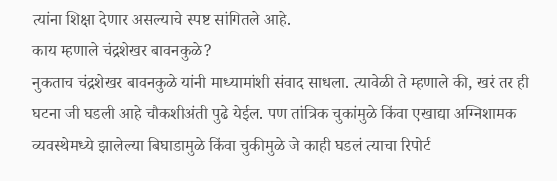त्यांना शिक्षा देणार असल्याचे स्पष्ट सांगितले आहे.
काय म्हणाले चंद्रशेखर बावनकुळे?
नुकताच चंद्रशेखर बावनकुळे यांनी माध्यामांशी संवाद साधला. त्यावेळी ते म्हणाले की, खरं तर ही घटना जी घडली आहे चौकशीअंती पुढे येईल. पण तांत्रिक चुकांमुळे किंवा एखाद्या अग्निशामक व्यवस्थेमध्ये झालेल्या बिघाडामुळे किंवा चुकीमुळे जे काही घडलं त्याचा रिपोर्ट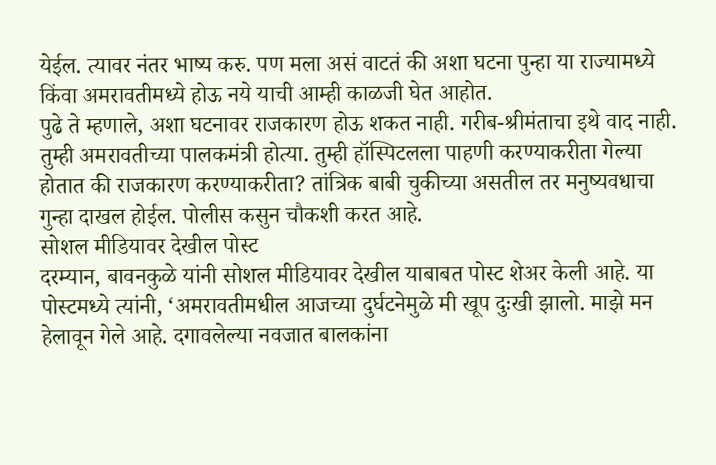येईल. त्यावर नंतर भाष्य करु. पण मला असं वाटतं की अशा घटना पुन्हा या राज्यामध्ये किंवा अमरावतीमध्ये होऊ नये याची आम्ही काळजी घेत आहोत.
पुढे ते म्हणाले, अशा घटनावर राजकारण होऊ शकत नाही. गरीब-श्रीमंताचा इथे वाद नाही. तुम्ही अमरावतीच्या पालकमंत्री होत्या. तुम्ही हॉस्पिटलला पाहणी करण्याकरीता गेल्या होतात की राजकारण करण्याकरीता? तांत्रिक बाबी चुकीच्या असतील तर मनुष्यवधाचा गुन्हा दाखल होईल. पोलीस कसुन चौकशी करत आहे.
सोशल मीडियावर देखील पोस्ट
दरम्यान, बावनकुळे यांनी सोशल मीडियावर देखील याबाबत पोस्ट शेअर केली आहे. या पोस्टमध्ये त्यांनी, ‘अमरावतीमधील आजच्या दुर्घटनेमुळे मी खूप दुःखी झालो. माझे मन हेलावून गेले आहे. दगावलेल्या नवजात बालकांना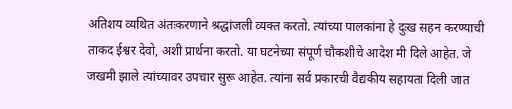अतिशय व्यथित अंतःकरणाने श्रद्धांजली व्यक्त करतो. त्यांच्या पालकांना हे दुःख सहन करण्याची ताकद ईश्वर देवो, अशी प्रार्थना करतो. या घटनेच्या संपूर्ण चौकशीचे आदेश मी दिले आहेत. जे जखमी झाले त्यांच्यावर उपचार सुरू आहेत. त्यांना सर्व प्रकारची वैद्यकीय सहायता दिली जात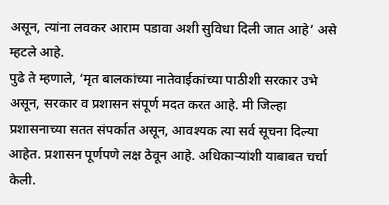असून, त्यांना लवकर आराम पडावा अशी सुविधा दिली जात आहे’ असे म्हटले आहे.
पुढे ते म्हणाले, ‘मृत बालकांच्या नातेवाईकांच्या पाठीशी सरकार उभे असून, सरकार व प्रशासन संपूर्ण मदत करत आहे. मी जिल्हा प्रशासनाच्या सतत संपर्कात असून, आवश्यक त्या सर्व सूचना दिल्या आहेत. प्रशासन पूर्णपणे लक्ष ठेवून आहे. अधिकाऱ्यांशी याबाबत चर्चा केली.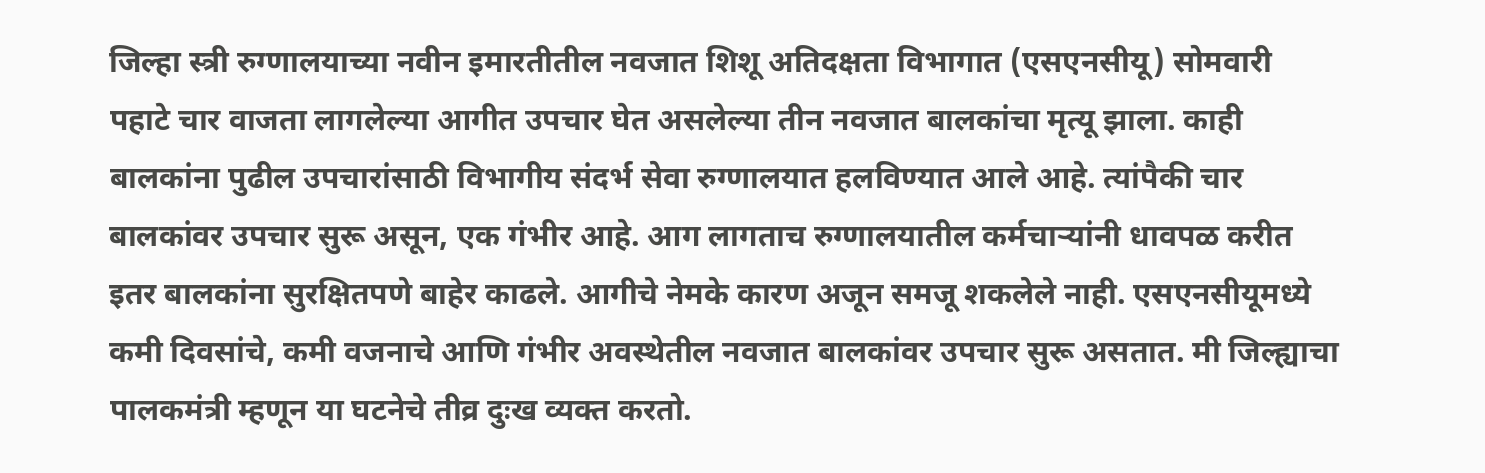जिल्हा स्त्री रुग्णालयाच्या नवीन इमारतीतील नवजात शिशू अतिदक्षता विभागात (एसएनसीयू) सोमवारी पहाटे चार वाजता लागलेल्या आगीत उपचार घेत असलेल्या तीन नवजात बालकांचा मृत्यू झाला. काही बालकांना पुढील उपचारांसाठी विभागीय संदर्भ सेवा रुग्णालयात हलविण्यात आले आहे. त्यांपैकी चार बालकांवर उपचार सुरू असून, एक गंभीर आहे. आग लागताच रुग्णालयातील कर्मचाऱ्यांनी धावपळ करीत इतर बालकांना सुरक्षितपणे बाहेर काढले. आगीचे नेमके कारण अजून समजू शकलेले नाही. एसएनसीयूमध्ये कमी दिवसांचे, कमी वजनाचे आणि गंभीर अवस्थेतील नवजात बालकांवर उपचार सुरू असतात. मी जिल्ह्याचा पालकमंत्री म्हणून या घटनेचे तीव्र दुःख व्यक्त करतो.